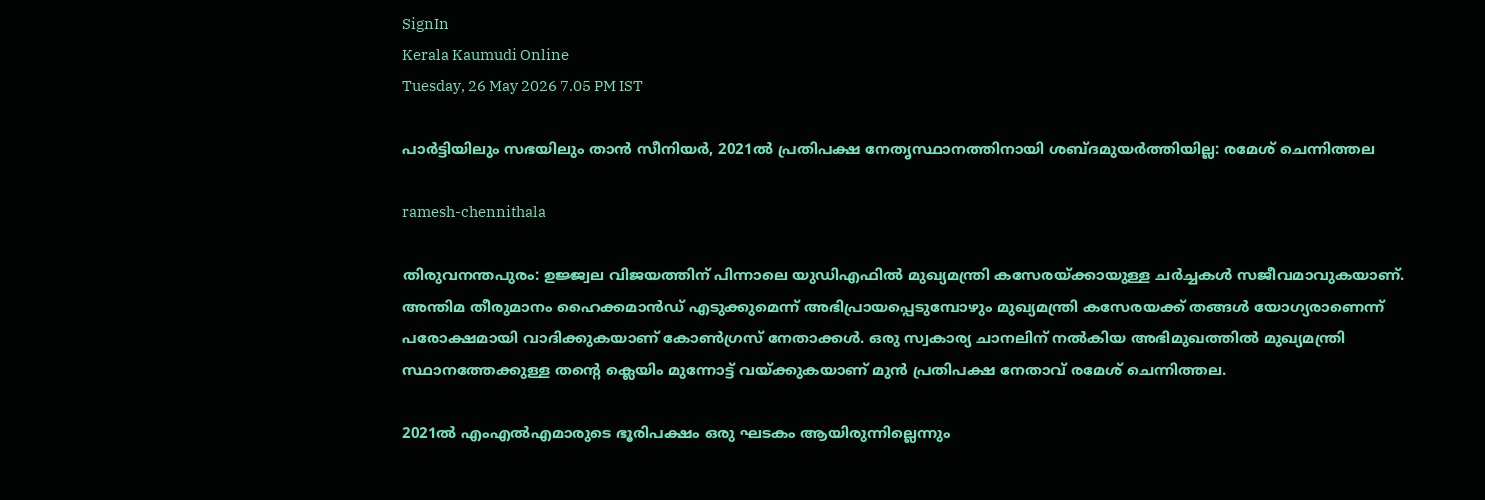SignIn
Kerala Kaumudi Online
Tuesday, 26 May 2026 7.05 PM IST

പാർട്ടിയിലും സഭയിലും താൻ സീനിയർ, 2021ൽ പ്രതിപക്ഷ നേതൃസ്ഥാനത്തിനായി ശബ്ദമുയർത്തിയില്ല: രമേശ് ചെന്നിത്തല

ramesh-chennithala

തിരുവനന്തപുരം: ഉജ്ജ്വല വിജയത്തിന് പിന്നാലെ യുഡിഎഫിൽ മുഖ്യമന്ത്രി കസേരയ്ക്കായുള്ള ചർച്ചകൾ സജീവമാവുകയാണ്. അന്തിമ തീരുമാനം ഹൈക്കമാൻഡ് എടുക്കുമെന്ന് അഭിപ്രായപ്പെടുമ്പോഴും മുഖ്യമന്ത്രി കസേരയക്ക് തങ്ങൾ യോഗ്യരാണെന്ന് പരോക്ഷമായി വാദിക്കുകയാണ് കോൺഗ്രസ് നേതാക്കൾ. ഒരു സ്വകാര്യ ചാനലിന് നൽകിയ അഭിമുഖത്തിൽ മുഖ്യമന്ത്രി സ്ഥാനത്തേക്കുള്ള തന്റെ ക്ലെയിം മുന്നോട്ട് വയ്ക്കുകയാണ് മുൻ പ്രതിപക്ഷ നേതാവ് രമേശ് ചെന്നിത്തല.

2021ൽ എംഎൽഎമാരുടെ ഭൂരിപക്ഷം ഒരു ഘടകം ആയിരുന്നില്ലെന്നും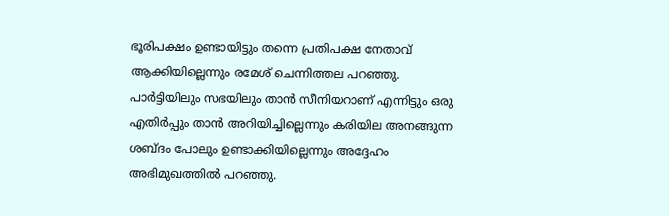ഭൂരിപക്ഷം ഉണ്ടായിട്ടും തന്നെ പ്രതിപക്ഷ നേതാവ് ആക്കിയില്ലെന്നും രമേശ് ചെന്നിത്തല പറഞ്ഞു. പാർട്ടിയിലും സഭയിലും താൻ സീനിയറാണ് എന്നിട്ടും ഒരു എതിർപ്പും താൻ അറിയിച്ചില്ലെന്നും കരിയില അനങ്ങുന്ന ശബ്ദം പോലും ഉണ്ടാക്കിയില്ലെന്നും അദ്ദേഹം അഭിമുഖത്തിൽ പറഞ്ഞു.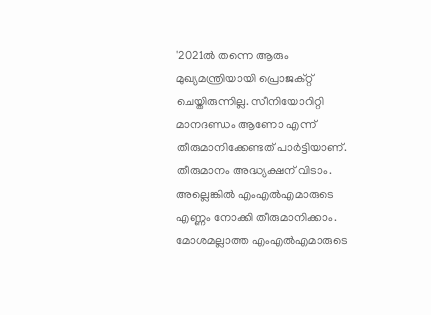'2021ൽ തന്നെ ആരും മുഖ്യമന്ത്രിയായി പ്രൊജക്റ്റ്‌ ചെയ്തിരുന്നില്ല. സീനിയോറിറ്റി മാനദണ്ഡം ആണോ എന്ന് തീരുമാനിക്കേണ്ടത് പാർട്ടിയാണ്. തീരുമാനം അദ്ധ്യക്ഷന് വിടാം. അല്ലെങ്കിൽ എംഎൽഎമാരുടെ എണ്ണം നോക്കി തീരുമാനിക്കാം. മോശമല്ലാത്ത എംഎൽഎമാരുടെ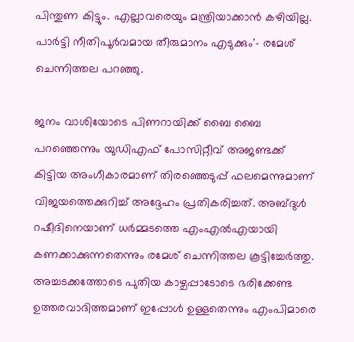പിന്തുണ കിട്ടും. എല്ലാവരെയും മന്ത്രിയാക്കാൻ കഴിയില്ല. പാർട്ടി നീതിപൂർവമായ തീരുമാനം എടുക്കും'- രമേശ് ചെന്നിത്തല പറഞ്ഞു.

ജനം വാശിയോടെ പിണറായിക്ക് ബൈ ബൈ പറഞ്ഞെന്നും യുഡിഎഫ് പോസിറ്റീവ് അജണ്ടക്ക് കിട്ടിയ അംഗീകാരമാണ് തിരഞ്ഞെടുപ്പ് ഫലമെന്നുമാണ് വിജയത്തെക്കുറിച്ച് അദ്ദേഹം പ്രതികരിച്ചത്. അബ്ദുൾ റഷീദിനെയാണ് ധർമ്മടത്തെ എംഎൽഎയായി കണക്കാക്കുന്നതെന്നും രമേശ് ചെന്നിത്തല കൂട്ടിച്ചേർത്തു. അച്ചടക്കത്തോടെ പുതിയ കാഴ്ചപ്പാടോടെ ഭരിക്കേണ്ട ഉത്തരവാദിത്തമാണ് ഇപ്പോൾ ഉള്ളതെന്നും എംപിമാരെ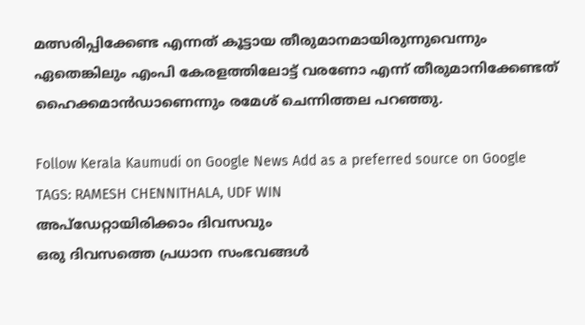മത്സരിപ്പിക്കേണ്ട എന്നത് കൂട്ടായ തീരുമാനമായിരുന്നുവെന്നും ഏതെങ്കിലും എംപി കേരളത്തിലോട്ട് വരണോ എന്ന് തീരുമാനിക്കേണ്ടത് ഹൈക്കമാൻഡാണെന്നും രമേശ് ചെന്നിത്തല പറഞ്ഞു.

Follow Kerala Kaumudi on Google News Add as a preferred source on Google
TAGS: RAMESH CHENNITHALA, UDF WIN
അപ്ഡേറ്റായിരിക്കാം ദിവസവും
ഒരു ദിവസത്തെ പ്രധാന സംഭവങ്ങൾ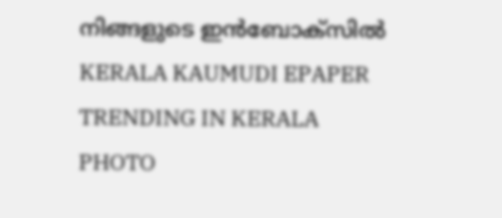നിങ്ങളുടെ ഇൻബോക്സിൽ
KERALA KAUMUDI EPAPER
TRENDING IN KERALA
PHOTO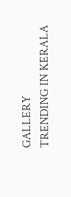GALLERY
TRENDING IN KERALA